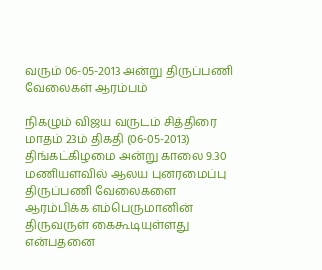வரும் 06-05-2013 அன்று திருப்பணி வேலைகள் ஆரம்பம்

நிகழும் விஜய வருடம் சித்திரை மாதம் 23ம் திகதி (06-05-2013) திங்கட்கிழமை அன்று காலை 9.30 மணியளவில் ஆலய புனரமைப்பு திருப்பணி வேலைகளை ஆரம்பிக்க எம்பெருமானின் திருவருள் கைகூடியுள்ளது என்பதனை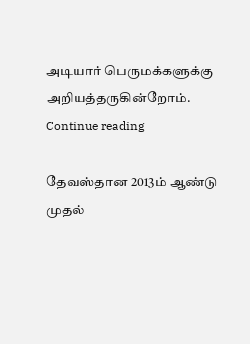அடியார் பெருமக்களுக்கு அறியத்தருகின்றோம். Continue reading

தேவஸ்தான 2013ம் ஆண்டு முதல்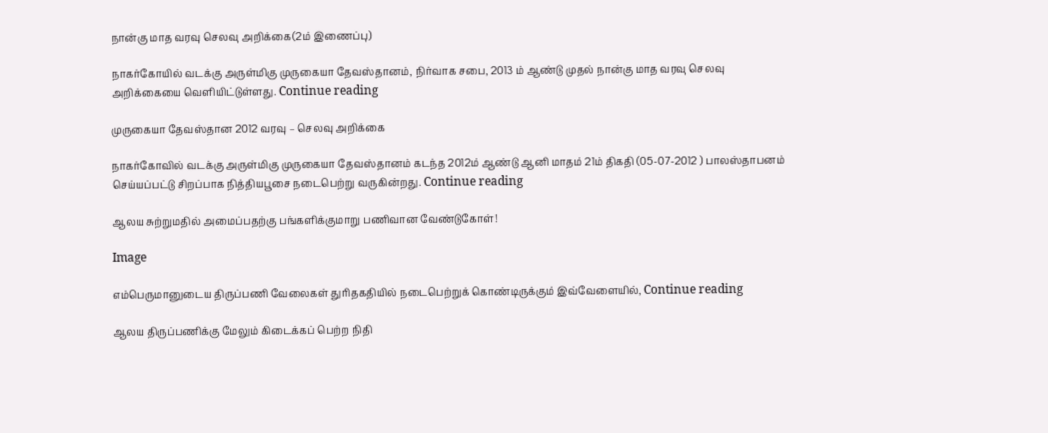நான்கு மாத வரவு செலவு அறிக்கை(2ம் இணைப்பு)

நாகர்கோயில் வடக்கு அருள்மிகு முருகையா தேவஸ்தானம், நிர்வாக சபை, 2013 ம் ஆண்டு முதல் நான்கு மாத வரவு செலவு அறிக்கையை வெளியிட்டுள்ளது. Continue reading

முருகையா தேவஸ்தான 2012 வரவு – செலவு அறிக்கை

நாகர்கோவில் வடக்கு அருள்மிகு முருகையா தேவஸ்தானம் கடந்த 2012ம் ஆண்டு ஆனி மாதம் 21ம் திகதி (05-07-2012 ) பாலஸ்தாபனம் செய்யப்பட்டு சிறப்பாக நித்தியபூசை நடைபெற்று வருகின்றது. Continue reading

ஆலய சுற்றுமதில் அமைப்பதற்கு பங்களிக்குமாறு பணிவான வேண்டுகோள்!

Image

எம்பெருமானுடைய திருப்பணி வேலைகள் துரிதகதியில் நடைபெற்றுக் கொண்டிருக்கும் இவ்வேளையில், Continue reading

ஆலய திருப்பணிக்கு மேலும் கிடைக்கப் பெற்ற நிதி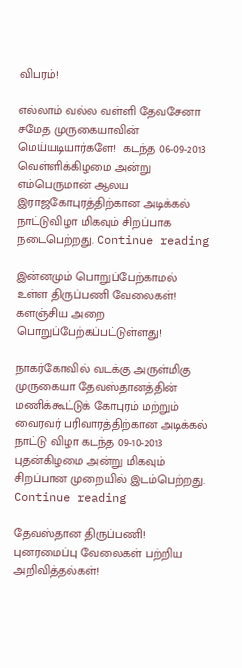விபரம்!

எல்லாம் வல்ல வள்ளி தேவசேனா சமேத முருகையாவின் மெய்யடியார்களே!  கடந்த 06-09-2013 வெள்ளிக்கிழமை அன்று எம்பெருமான் ஆலய இராஜகோபுரத்திற்கான அடிக்கல் நாட்டுவிழா மிகவும் சிறப்பாக நடைபெற்றது. Continue reading

இன்னமும் பொறுப்பேற்காமல் உள்ள திருப்பணி வேலைகள்! களஞ்சிய அறை பொறுப்பேற்கப்பட்டுள்ளது!

நாகர்கோவில் வடக்கு அருள்மிகு முருகையா தேவஸ்தானத்தின் மணிக்கூட்டுக் கோபுரம் மற்றும் வைரவர் பரிவாரத்திற்கான அடிக்கல் நாட்டு விழா கடந்த 09-10-2013 புதன்கிழமை அன்று மிகவும் சிறப்பான முறையில் இடம்பெற்றது. Continue reading

தேவஸ்தான திருப்பணி! புனரமைப்பு வேலைகள் பற்றிய அறிவித்தல்கள்!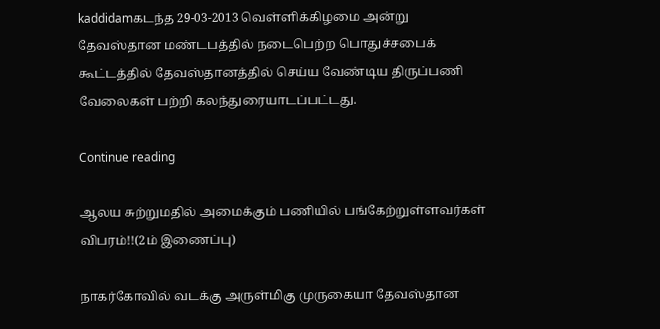kaddidamகடந்த 29-03-2013 வெள்ளிக்கிழமை அன்று தேவஸ்தான மண்டபத்தில் நடைபெற்ற பொதுச்சபைக் கூட்டத்தில் தேவஸ்தானத்தில் செய்ய வேண்டிய திருப்பணி வேலைகள் பற்றி கலந்துரையாடப்பட்டது.

Continue reading

ஆலய சுற்றுமதில் அமைக்கும் பணியில் பங்கேற்றுள்ளவர்கள் விபரம்!!(2ம் இணைப்பு)

நாகர்கோவில் வடக்கு அருள்மிகு முருகையா தேவஸ்தான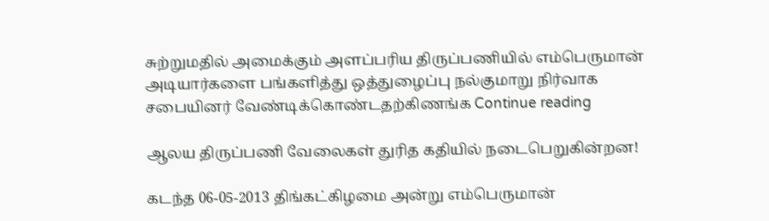சுற்றுமதில் அமைக்கும் அளப்பரிய திருப்பணியில் எம்பெருமான் அடியார்களை பங்களித்து ஒத்துழைப்பு நல்குமாறு நிர்வாக சபையினர் வேண்டிக்கொண்டதற்கிணங்க Continue reading

ஆலய திருப்பணி வேலைகள் துரித கதியில் நடைபெறுகின்றன!

கடந்த 06-05-2013 திங்கட்கிழமை அன்று எம்பெருமான்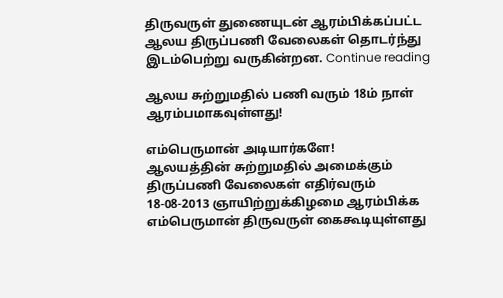திருவருள் துணையுடன் ஆரம்பிக்கப்பட்ட ஆலய திருப்பணி வேலைகள் தொடர்ந்து இடம்பெற்று வருகின்றன. Continue reading

ஆலய சுற்றுமதில் பணி வரும் 18ம் நாள் ஆரம்பமாகவுள்ளது!

எம்பெருமான் அடியார்களே!
ஆலயத்தின் சுற்றுமதில் அமைக்கும் திருப்பணி வேலைகள் எதிர்வரும் 18-08-2013 ஞாயிற்றுக்கிழமை ஆரம்பிக்க எம்பெருமான் திருவருள் கைகூடியுள்ளது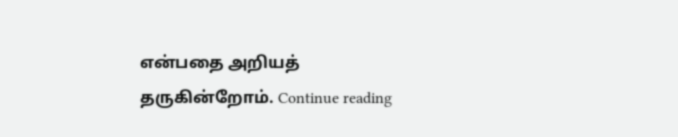என்பதை அறியத் தருகின்றோம். Continue reading